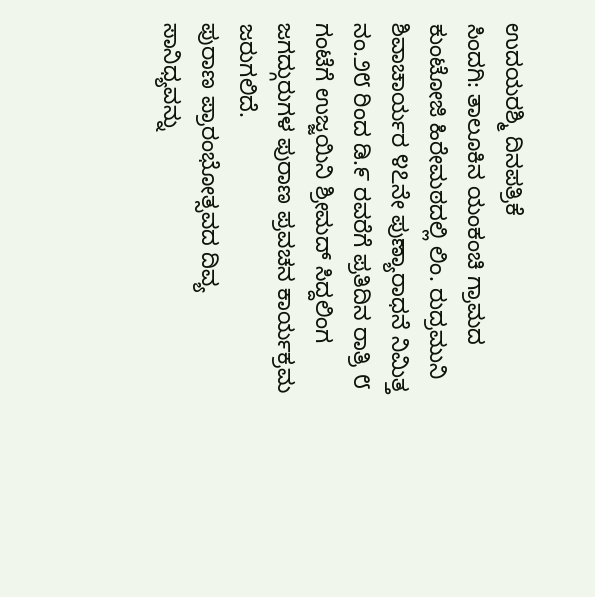ಉದಯರಶ್ಮಿ ದಿನಪತ್ರಿಕೆ
ಸಿಂದಗಿ: ತಾಲೂಕಿನ ಯಂಕಂಚಿ ಗ್ರಾಮದ ಕುಂಟೋಜಿ ಹಿರೇಮಠದಲ್ಲಿ ಲಿಂ. ರುದ್ರಮುನಿ ಶಿವಾಚಾರ್ಯರ ೪೭ನೇ ಪುಣ್ಯಾರಾಧನೆ ನಿಮಿತ್ತ ನಂ.೨೮ ರಿಂದ ಡಿ.೯ ರವರೆಗೆ ಪ್ರತಿದಿನ ರಾತ್ರಿ ೮ ಗಂಟೆಗೆ ಉಜ್ಜಯಿನಿ ಶ್ರೀಮದ್ ಸಿದ್ದಲಿಂಗ ಜಗದ್ಗುರುಗಳ ಪುರಾಣ ಪ್ರವಚನ ಕಾರ್ಯಕ್ರಮ ಜರುಗಲಿದೆ.
ಪುರಾಣ ಪ್ರಾರಂಭೋತ್ಸವದ ದಿವ್ಯ ಸಾನಿಧ್ಯವನ್ನು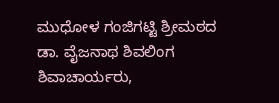ಮುಧೋಳ ಗಂಜಿಗಟ್ಟಿ ಶ್ರೀಮಠದ ಡಾ. ವೈಜನಾಥ ಶಿವಲಿಂಗ ಶಿವಾಚಾರ್ಯರು,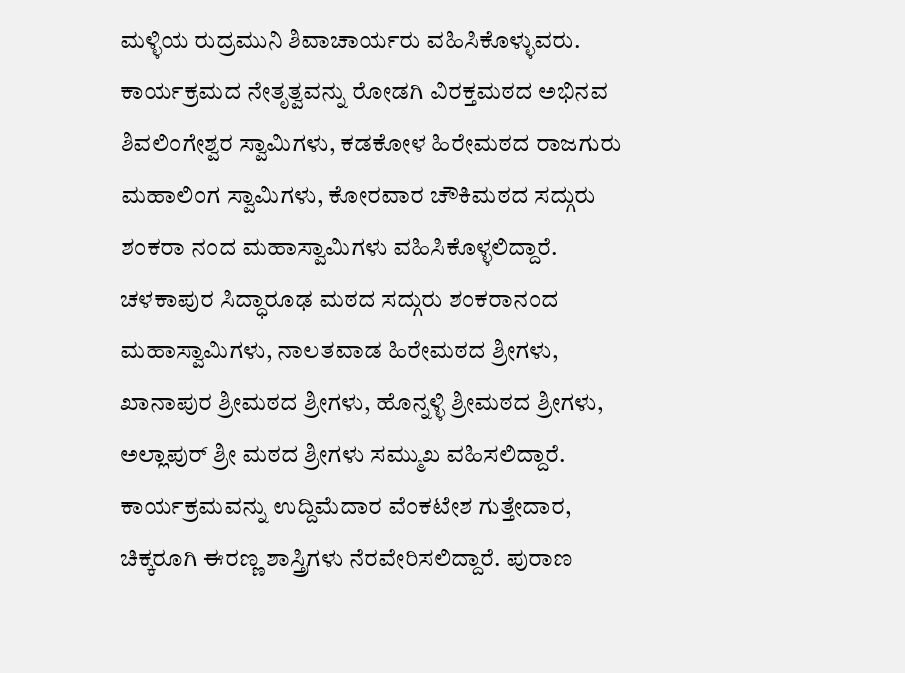ಮಳ್ಳಿಯ ರುದ್ರಮುನಿ ಶಿವಾಚಾರ್ಯರು ವಹಿಸಿಕೊಳ್ಳುವರು. ಕಾರ್ಯಕ್ರಮದ ನೇತೃತ್ವವನ್ನು ರೋಡಗಿ ವಿರಕ್ತಮಠದ ಅಭಿನವ ಶಿವಲಿಂಗೇಶ್ವರ ಸ್ವಾಮಿಗಳು, ಕಡಕೋಳ ಹಿರೇಮಠದ ರಾಜಗುರು ಮಹಾಲಿಂಗ ಸ್ವಾಮಿಗಳು, ಕೋರವಾರ ಚೌಕಿಮಠದ ಸದ್ಗುರು ಶಂಕರಾ ನಂದ ಮಹಾಸ್ವಾಮಿಗಳು ವಹಿಸಿಕೊಳ್ಳಲಿದ್ದಾರೆ. ಚಳಕಾಪುರ ಸಿದ್ಧಾರೂಢ ಮಠದ ಸದ್ಗುರು ಶಂಕರಾನಂದ ಮಹಾಸ್ವಾಮಿಗಳು, ನಾಲತವಾಡ ಹಿರೇಮಠದ ಶ್ರೀಗಳು, ಖಾನಾಪುರ ಶ್ರೀಮಠದ ಶ್ರೀಗಳು, ಹೊನ್ನಳ್ಳಿ ಶ್ರೀಮಠದ ಶ್ರೀಗಳು, ಅಲ್ಲಾಪುರ್ ಶ್ರೀ ಮಠದ ಶ್ರೀಗಳು ಸಮ್ಮುಖ ವಹಿಸಲಿದ್ದಾರೆ. ಕಾರ್ಯಕ್ರಮವನ್ನು ಉದ್ದಿಮೆದಾರ ವೆಂಕಟೇಶ ಗುತ್ತೇದಾರ, ಚಿಕ್ಕರೂಗಿ ಈರಣ್ಣ ಶಾಸ್ತ್ರಿಗಳು ನೆರವೇರಿಸಲಿದ್ದಾರೆ. ಪುರಾಣ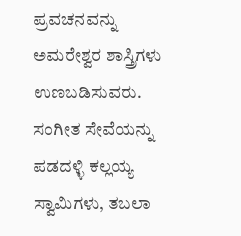ಪ್ರವಚನವನ್ನು ಅಮರೇಶ್ವರ ಶಾಸ್ತ್ರಿಗಳು ಉಣಬಡಿಸುವರು. ಸಂಗೀತ ಸೇವೆಯನ್ನು ಪಡದಳ್ಳಿ ಕಲ್ಲಯ್ಯ ಸ್ವಾಮಿಗಳು, ತಬಲಾ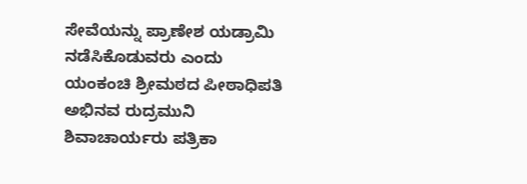ಸೇವೆಯನ್ನು ಪ್ರಾಣೇಶ ಯಡ್ರಾಮಿ ನಡೆಸಿಕೊಡುವರು ಎಂದು ಯಂಕಂಚಿ ಶ್ರೀಮಠದ ಪೀಠಾಧಿಪತಿ ಅಭಿನವ ರುದ್ರಮುನಿ ಶಿವಾಚಾರ್ಯರು ಪತ್ರಿಕಾ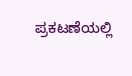ಪ್ರಕಟಣೆಯಲ್ಲಿ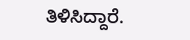ತಿಳಿಸಿದ್ದಾರೆ.